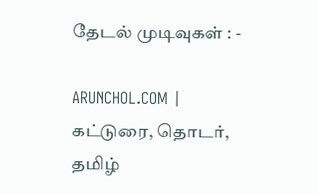தேடல் முடிவுகள் : -

ARUNCHOL.COM | கட்டுரை, தொடர், தமிழ்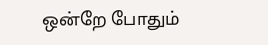ஒன்றே போதும்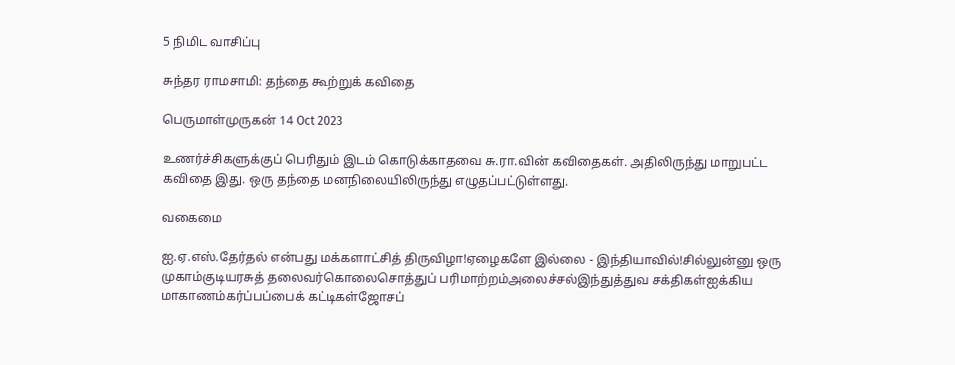5 நிமிட வாசிப்பு

சுந்தர ராமசாமி: தந்தை கூற்றுக் கவிதை

பெருமாள்முருகன் 14 Oct 2023

உணர்ச்சிகளுக்குப் பெரிதும் இடம் கொடுக்காதவை சு.ரா.வின் கவிதைகள். அதிலிருந்து மாறுபட்ட கவிதை இது. ஒரு தந்தை மனநிலையிலிருந்து எழுதப்பட்டுள்ளது.

வகைமை

ஐ.ஏ.எஸ்.தேர்தல் என்பது மக்களாட்சித் திருவிழா!ஏழைகளே இல்லை - இந்தியாவில்!சில்லுன்னு ஒரு முகாம்குடியரசுத் தலைவர்கொலைசொத்துப் பரிமாற்றம்அலைச்சல்இந்துத்துவ சக்திகள்ஐக்கிய மாகாணம்கர்ப்பப்பைக் கட்டிகள்ஜோசப்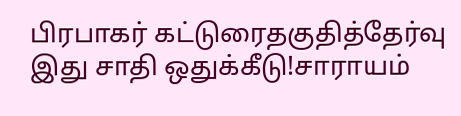பிரபாகர் கட்டுரைதகுதித்தேர்வு இது சாதி ஒதுக்கீடு!சாராயம்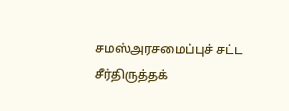சமஸ்அரசமைப்புச் சட்ட சீர்திருத்தக்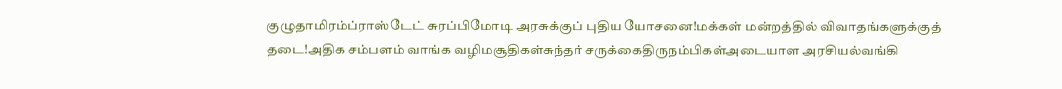குழுதாமிரம்ப்ராஸ்டேட் சுரப்பிமோடி அரசுக்குப் புதிய யோசனை!மக்கள் மன்றத்தில் விவாதங்களுக்குத் தடை!அதிக சம்பளம் வாங்க வழிமசூதிகள்சுந்தர் சருக்கைதிருநம்பிகள்அடையாள அரசியல்வங்கி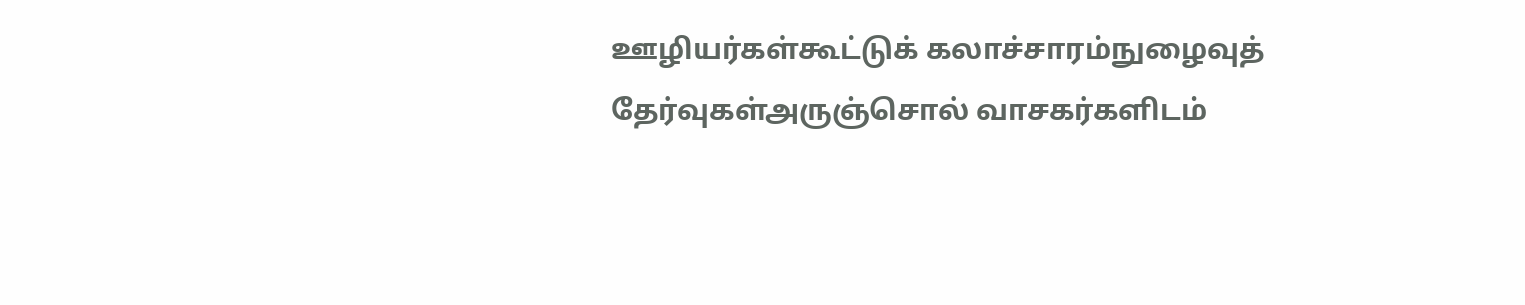ஊழியர்கள்கூட்டுக் கலாச்சாரம்நுழைவுத் தேர்வுகள்அருஞ்சொல் வாசகர்களிடம்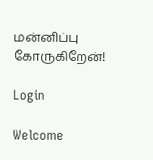மன்னிப்பு கோருகிறேன்!

Login

Welcome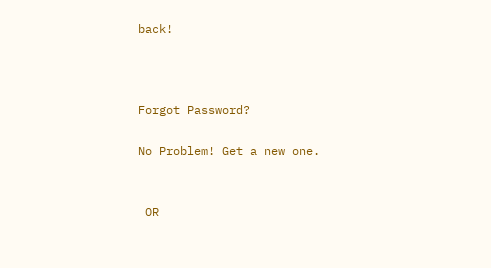back!



Forgot Password?

No Problem! Get a new one.


 OR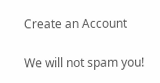Create an Account

We will not spam you!